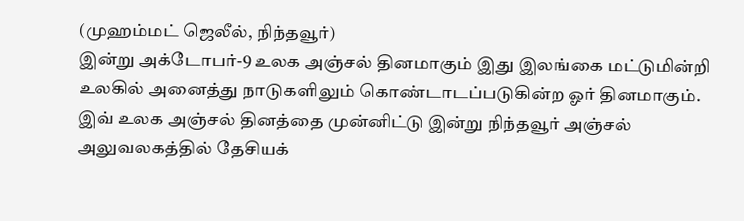(முஹம்மட் ஜெலீல், நிந்தவூர்)
இன்று அக்டோபர்-9 உலக அஞ்சல் தினமாகும் இது இலங்கை மட்டுமின்றி உலகில் அனைத்து நாடுகளிலும் கொண்டாடப்படுகின்ற ஓர் தினமாகும்.
இவ் உலக அஞ்சல் தினத்தை முன்னிட்டு இன்று நிந்தவூர் அஞ்சல் அலுவலகத்தில் தேசியக்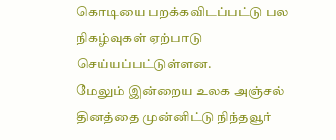கொடியை பறக்கவிடப்பட்டு பல நிகழ்வுகள் ஏற்பாடு செய்யப்பட்டுள்ளன.
மேலும் இன்றைய உலக அஞ்சல் தினத்தை முன்னிட்டு நிந்தவூர்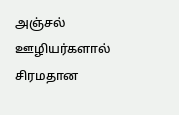அஞ்சல் ஊழியர்களால் சிரமதான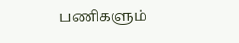பணிகளும்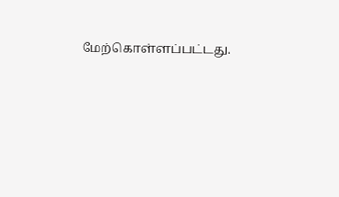மேற்கொள்ளப்பட்டது.